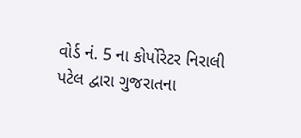વોર્ડ નં. 5 ના કોર્પોરેટર નિરાલી પટેલ દ્વારા ગુજરાતના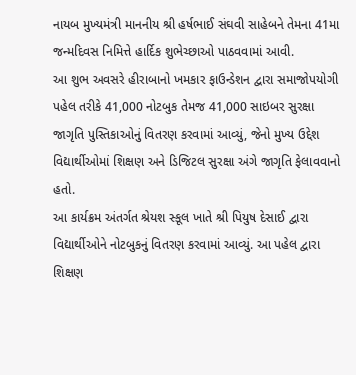નાયબ મુખ્યમંત્રી માનનીય શ્રી હર્ષભાઈ સંઘવી સાહેબને તેમના 41મા જન્મદિવસ નિમિત્તે હાર્દિક શુભેચ્છાઓ પાઠવવામાં આવી.
આ શુભ અવસરે હીરાબાનો ખમકાર ફાઉન્ડેશન દ્વારા સમાજોપયોગી પહેલ તરીકે 41,000 નોટબુક તેમજ 41,000 સાઇબર સુરક્ષા જાગૃતિ પુસ્તિકાઓનું વિતરણ કરવામાં આવ્યું, જેનો મુખ્ય ઉદ્દેશ વિદ્યાર્થીઓમાં શિક્ષણ અને ડિજિટલ સુરક્ષા અંગે જાગૃતિ ફેલાવવાનો હતો.
આ કાર્યક્રમ અંતર્ગત શ્રેયશ સ્કૂલ ખાતે શ્રી પિયુષ દેસાઈ દ્વારા વિદ્યાર્થીઓને નોટબુકનું વિતરણ કરવામાં આવ્યું. આ પહેલ દ્વારા શિક્ષણ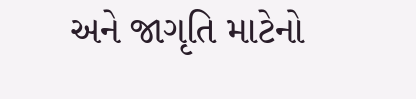અને જાગૃતિ માટેનો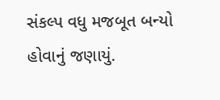સંકલ્પ વધુ મજબૂત બન્યો હોવાનું જણાયું.